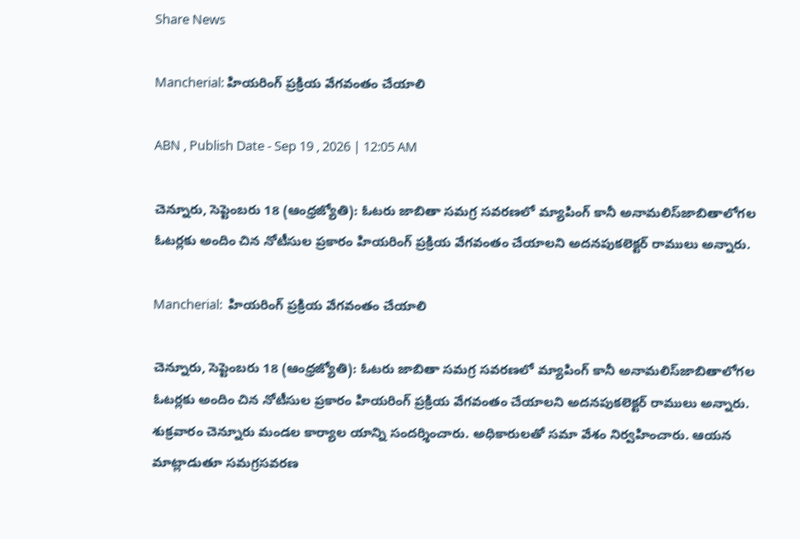Share News

Mancherial: హియరింగ్‌ ప్రక్రియ వేగవంతం చేయాలి

ABN , Publish Date - Sep 19 , 2026 | 12:05 AM

చెన్నూరు, సెప్టెంబరు 18 (ఆంధ్రజ్యోతి): ఓటరు జాబితా సమగ్ర సవరణలో మ్యాపింగ్‌ కానీ అనామలిస్‌జాబితాలోగల ఓటర్లకు అందిం చిన నోటీసుల ప్రకారం హియరింగ్‌ ప్రక్రియ వేగవంతం చేయాలని అదనపుకలెక్టర్‌ రాములు అన్నారు.

Mancherial:  హియరింగ్‌ ప్రక్రియ వేగవంతం చేయాలి

చెన్నూరు, సెప్టెంబరు 18 (ఆంధ్రజ్యోతి): ఓటరు జాబితా సమగ్ర సవరణలో మ్యాపింగ్‌ కానీ అనామలిస్‌జాబితాలోగల ఓటర్లకు అందిం చిన నోటీసుల ప్రకారం హియరింగ్‌ ప్రక్రియ వేగవంతం చేయాలని అదనపుకలెక్టర్‌ రాములు అన్నారు. శుక్రవారం చెన్నూరు మండల కార్యాల యాన్ని సందర్శించారు. అధికారులతో సమా వేశం నిర్వహించారు. ఆయన మాట్లాడుతూ సమగ్రసవరణ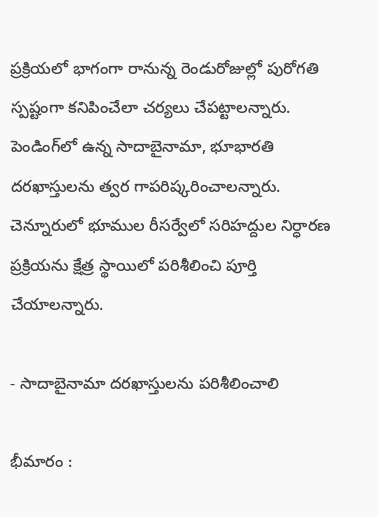ప్రక్రియలో భాగంగా రానున్న రెండురోజుల్లో పురోగతి స్పష్టంగా కనిపించేలా చర్యలు చేపట్టాలన్నారు. పెండింగ్‌లో ఉన్న సాదాబైనామా, భూభారతి దరఖాస్తులను త్వర గాపరిష్కరించాలన్నారు. చెన్నూరులో భూముల రీసర్వేలో సరిహద్దుల నిర్ధారణ ప్రక్రియను క్షేత్ర స్థాయిలో పరిశీలించి పూర్తి చేయాలన్నారు.

- సాదాబైనామా దరఖాస్తులను పరిశీలించాలి

భీమారం :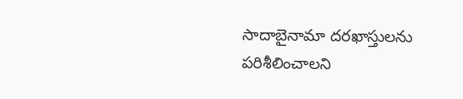సాదాబైనామా దరఖాస్తులను పరిశీలించాలని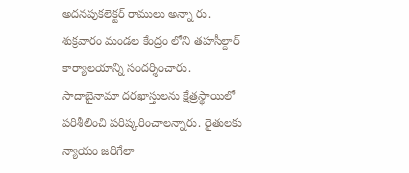అదనపుకలెక్టర్‌ రాములు అన్నా రు. శుక్రవారం మండల కేంద్రం లోని తహసీల్దార్‌ కార్యాలయాన్ని సందర్శించారు. సాదాబైనామా దరఖాస్తులను క్షేత్రస్థాయిలో పరిశీలించి పరిష్కరించాలన్నారు. రైతులకు న్యాయం జరిగేలా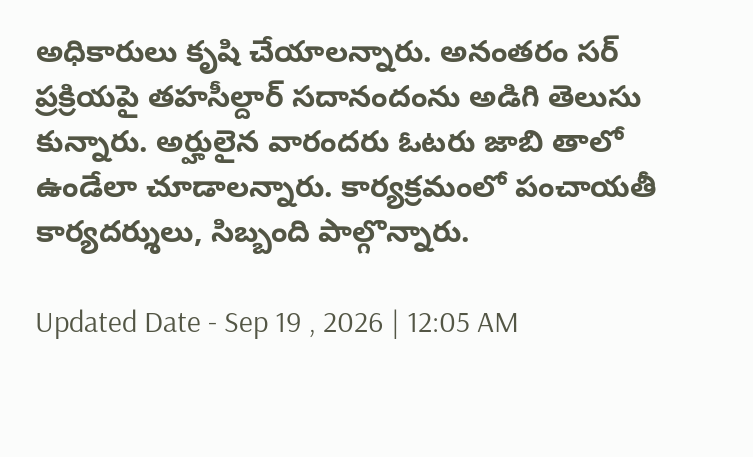అధికారులు కృషి చేయాలన్నారు. అనంతరం సర్‌ ప్రక్రియపై తహసీల్దార్‌ సదానందంను అడిగి తెలుసు కున్నారు. అర్హులైన వారందరు ఓటరు జాబి తాలో ఉండేలా చూడాలన్నారు. కార్యక్రమంలో పంచాయతీ కార్యదర్శులు, సిబ్బంది పాల్గొన్నారు.

Updated Date - Sep 19 , 2026 | 12:05 AM